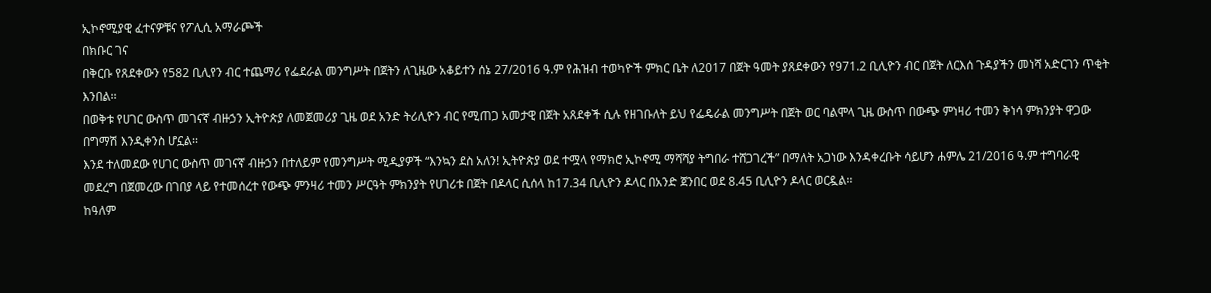ኢኮኖሚያዊ ፈተናዎቹና የፖሊሲ አማራጮች
በክቡር ገና
በቅርቡ የጸደቀውን የ582 ቢሊየን ብር ተጨማሪ የፌደራል መንግሥት በጀትን ለጊዜው አቆይተን ሰኔ 27/2016 ዓ.ም የሕዝብ ተወካዮች ምክር ቤት ለ2017 በጀት ዓመት ያጸደቀውን የ971.2 ቢሊዮን ብር በጀት ለርእሰ ጉዳያችን መነሻ አድርገን ጥቂት እንበል፡፡
በወቅቱ የሀገር ውስጥ መገናኛ ብዙኃን ኢትዮጵያ ለመጀመሪያ ጊዜ ወደ አንድ ትሪሊዮን ብር የሚጠጋ አመታዊ በጀት አጸደቀች ሲሉ የዘገቡለት ይህ የፌዴራል መንግሥት በጀት ወር ባልሞላ ጊዜ ውስጥ በውጭ ምነዛሪ ተመን ቅነሳ ምክንያት ዋጋው በግማሽ እንዲቀንስ ሆኗል፡፡
እንደ ተለመደው የሀገር ውስጥ መገናኛ ብዙኃን በተለይም የመንግሥት ሚዲያዎች “እንኳን ደስ አለን! ኢትዮጵያ ወደ ተሟላ የማክሮ ኢኮኖሚ ማሻሻያ ትግበራ ተሸጋገረች” በማለት አጋነው እንዳቀረቡት ሳይሆን ሐምሌ 21/2016 ዓ.ም ተግባራዊ መደረግ በጀመረው በገበያ ላይ የተመሰረተ የውጭ ምንዛሪ ተመን ሥርዓት ምክንያት የሀገሪቱ በጀት በዶላር ሲሰላ ከ17.34 ቢሊዮን ዶላር በአንድ ጀንበር ወደ 8.45 ቢሊዮን ዶላር ወርዷል፡፡
ከዓለም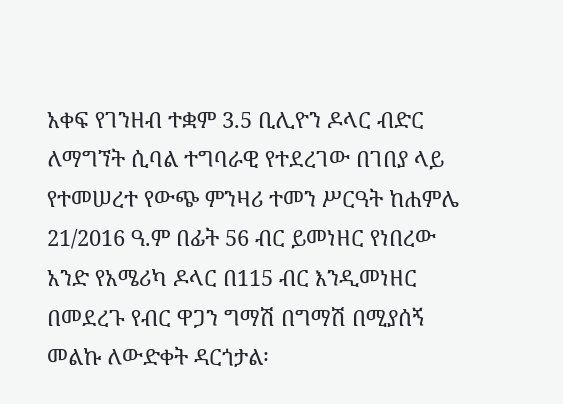አቀፍ የገንዘብ ተቋም 3.5 ቢሊዮን ዶላር ብድር ለማግኘት ሲባል ተግባራዊ የተደረገው በገበያ ላይ የተመሠረተ የውጭ ምንዛሪ ተመን ሥርዓት ከሐምሌ 21/2016 ዓ.ም በፊት 56 ብር ይመነዘር የነበረው አንድ የአሜሪካ ዶላር በ115 ብር እንዲመነዘር በመደረጉ የብር ዋጋን ግማሽ በግማሽ በሚያሰኝ መልኩ ለውድቀት ዳርጎታል፡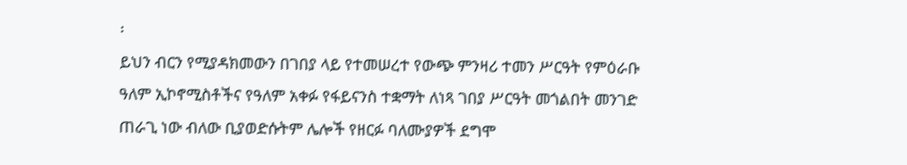፡
ይህን ብርን የሚያዳክመውን በገበያ ላይ የተመሠረተ የውጭ ምንዛሪ ተመን ሥርዓት የምዕራቡ ዓለም ኢኮኖሚስቶችና የዓለም አቀፉ የፋይናንስ ተቋማት ለነጻ ገበያ ሥርዓት መጎልበት መንገድ ጠራጊ ነው ብለው ቢያወድሱትም ሌሎች የዘርፉ ባለሙያዎች ደግሞ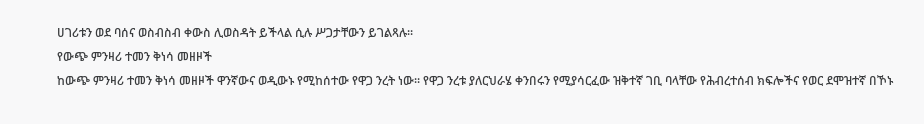ሀገሪቱን ወደ ባሰና ወስብስብ ቀውስ ሊወስዳት ይችላል ሲሉ ሥጋታቸውን ይገልጻሉ፡፡
የውጭ ምንዛሪ ተመን ቅነሳ መዘዞች
ከውጭ ምንዛሪ ተመን ቅነሳ መዘዞች ዋንኛውና ወዲውኑ የሚከሰተው የዋጋ ንረት ነው፡፡ የዋጋ ንረቱ ያለርህራሄ ቀንበሩን የሚያሳርፈው ዝቅተኛ ገቢ ባላቸው የሕብረተሰብ ክፍሎችና የወር ደሞዝተኛ በኾኑ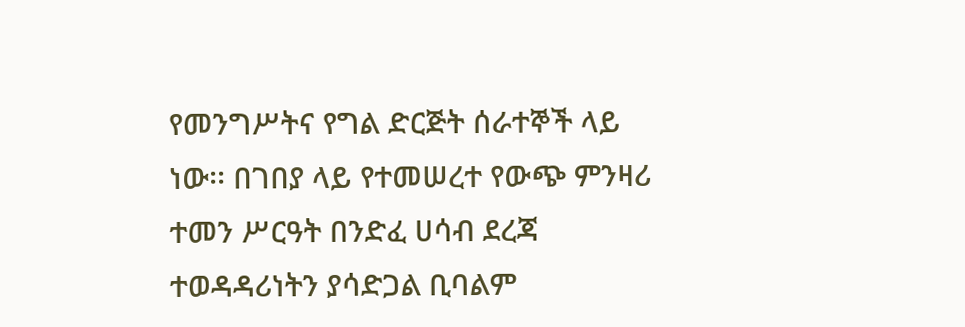የመንግሥትና የግል ድርጅት ሰራተኞች ላይ ነው፡፡ በገበያ ላይ የተመሠረተ የውጭ ምንዛሪ ተመን ሥርዓት በንድፈ ሀሳብ ደረጃ ተወዳዳሪነትን ያሳድጋል ቢባልም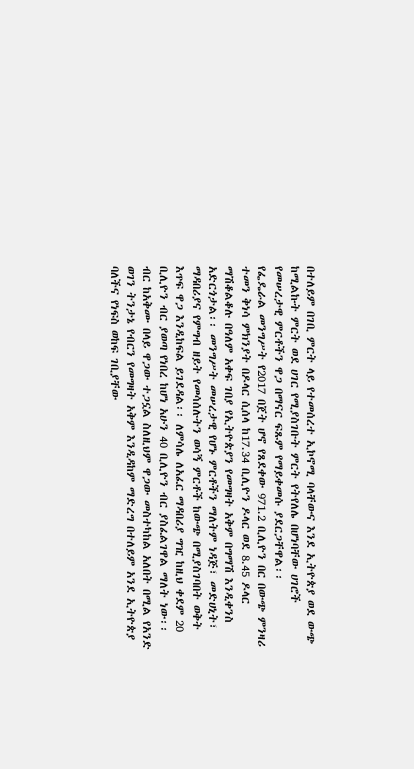በተለይም በገቢ ምርት ላይ የተመሰረተ ኢኮኖሚ ባላቸውና እንደ ኢትዮጵያ ወደ ውጭ ከሚልኩት ምርት ወደ ሀገር የሚያስገቡት ምርት የትየለሌ በሆነባቸው ሀገሮች የመሠረታዊ ምርቶችን ዋጋ በማናር ፍጹም የማይቀመሱ ያደርጋቸዋል፡፡
የፌዴራል መንግሥት የ2017 በጀት ሆኖ የጸደቀው 971.2 ቢሊዮን በር በውጭ ምንዛሪ ተመን ቅነሳ ምክንያት በዶላር ሲሰላ ከ17.34 ቢሊዮን ዶላር ወደ 8.45 ዶላር ማሽቆልቆሉ በዓለም አቀፍ ገበያ የኢትዮጵያን የመግዛት አቅም በግማሽ እንዲቀንስ አድርጎታል፡፡ መንግሥት መሠረታዊ የሆኑ ምርቶችን ማለትም ነዳጅ፣ መድሀኒት፣ ማዳበሪያና የምግብ ዘይት የመሳሰሉትን ወሳኝ ምርቶች ከውጭ በሚያስገባበት ወቅት እጥፍ ዋጋ እንዲከፍል ይገደዳል፡፡ ለምሳሌ ለአፈር ማዳበሪያ ግዢ ከዚህ ቀደም 20 ቢሊዮን ብር ያወጣ የነበረ ከሆነ አሁን 40 ቢሊዮን ብር ያስፈልገዋል ማለት ነው፡፡
ብር ከአቅሙ በላይ ዋጋው ተጋኗል ስለዚህም ዋጋው መስተካከል አለበት በሚል የአንድ ወገን ትንታኔ የብርን የመግዛት አቅም እንዲዳከም ማድረግ በተለይም አንደ ኢትዮጵያ ባለችና የነፍስ ወከፍ ገቢያቸው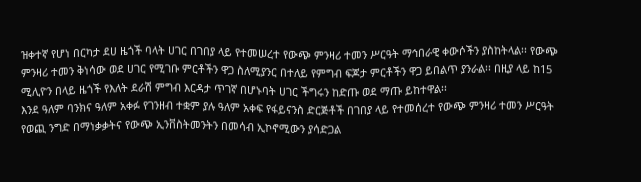ዝቀተኛ የሆነ በርካታ ደሀ ዜጎች ባላት ሀገር በገበያ ላይ የተመሠረተ የውጭ ምንዛሪ ተመን ሥርዓት ማኅበራዊ ቀውሶችን ያስከትላል፡፡ የውጭ ምንዛሪ ተመን ቅነሳው ወደ ሀገር የሚገቡ ምርቶችን ዋጋ ስለሚያንር በተለይ የምግብ ፍጆታ ምርቶችን ዋጋ ይበልጥ ያንራል፡፡ በዚያ ላይ ከ15 ሚሊዮን በላይ ዜጎች የእለት ደራሽ ምግብ እርዳታ ጥገኛ በሆኑባት ሀገር ችግሩን ከድጡ ወደ ማጡ ይከተዋል፡፡
እንደ ዓለም ባንክና ዓለም አቀፉ የገንዘብ ተቋም ያሉ ዓለም አቀፍ የፋይናንስ ድርጅቶች በገበያ ላይ የተመሰረተ የውጭ ምንዛሪ ተመን ሥርዓት የወጪ ንግድ በማነቃቃትና የውጭ ኢንቨስትመንትን በመሳብ ኢኮኖሚውን ያሳድጋል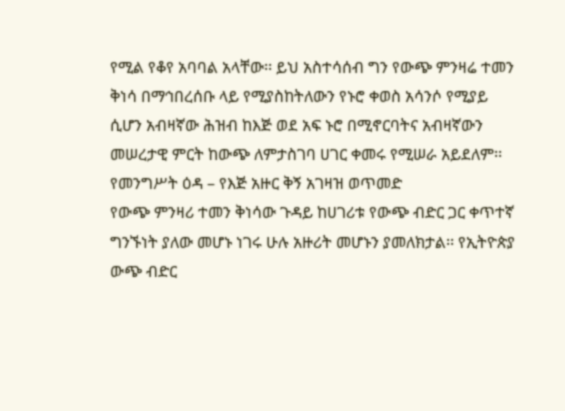የሚል የቆየ አባባል አላቸው፡፡ ይህ አስተሳሰብ ግን የውጭ ምንዛሬ ተመን ቅነሳ በማኅበረሰቡ ላይ የሚያስከትለውን የኑሮ ቀወስ አሳንሶ የሚያይ ሲሆን አብዛኛው ሕዝብ ከእጅ ወደ አፍ ኑሮ በሚኖርባትና አብዛኛውን መሠረታዊ ምርት ከውጭ ለምታስገባ ሀገር ቀመሩ የሚሠራ አይደለም፡፡
የመንግሥት ዕዳ – የእጅ አዙር ቅኝ አገዛዝ ወጥመድ
የውጭ ምንዛሪ ተመን ቅነሳው ጉዳይ ከሀገሪቱ የውጭ ብድር ጋር ቀጥተኛ ግንኙነት ያለው መሆኑ ነገሩ ሁሉ አዙሪት መሆኑን ያመለክታል፡፡ የኢትዮጵያ ውጭ ብድር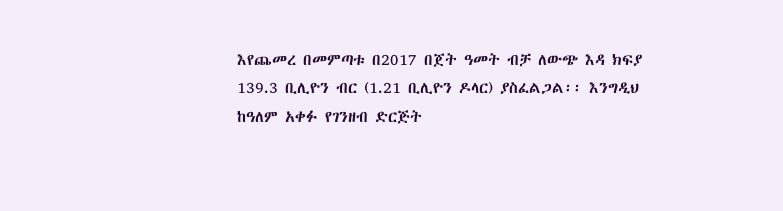እየጨመረ በመምጣቱ በ2017 በጀት ዓመት ብቻ ለውጭ እዳ ክፍያ 139.3 ቢሊዮን ብር (1.21 ቢሊዮን ዶላር) ያስፈልጋል፡፡ እንግዲህ ከዓለም አቀፉ የገንዘብ ድርጅት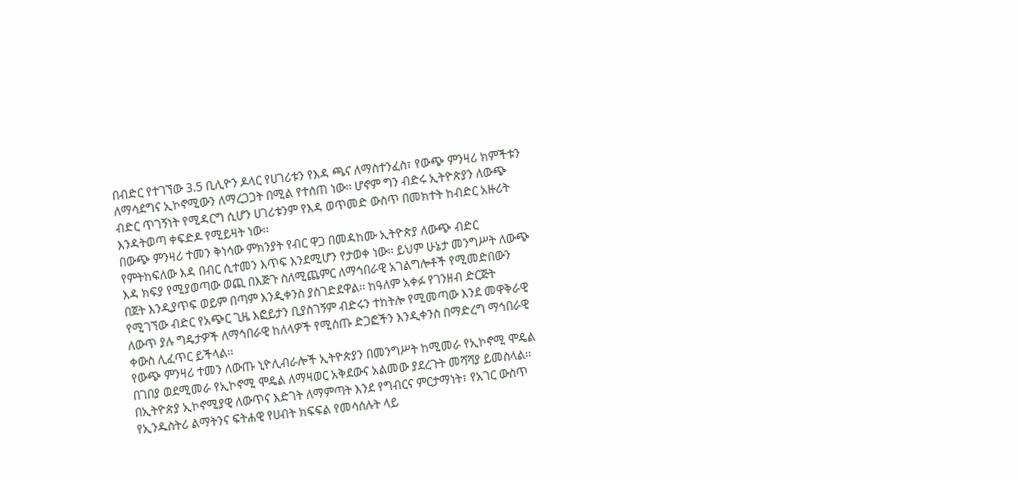በብድር የተገኘው 3.5 ቢሊዮን ዶላር የሀገሪቱን የእዳ ጫና ለማስተንፈስ፣ የውጭ ምንዛሪ ክምችቱን ለማሳደግና ኢኮኖሚውን ለማረጋጋት በሚል የተሰጠ ነው፡፡ ሆኖም ግን ብድሩ ኢትዮጵያን ለውጭ ብድር ጥገኝነት የሚዳርግ ሲሆን ሀገሪቱንም የእዳ ወጥመድ ውስጥ በመክተት ከብድር አዙሪት እንዳትወጣ ቀፍድዶ የሚይዛት ነው፡፡
በውጭ ምንዛሪ ተመን ቅነሳው ምክንያት የብር ዋጋ በመዳከሙ ኢትዮጵያ ለውጭ ብድር የምትከፍለው እዳ በብር ሲተመን እጥፍ እንደሚሆን የታወቀ ነው፡፡ ይህም ሁኔታ መንግሥት ለውጭ እዳ ክፍያ የሚያወጣው ወጪ በእጅጉ ስለሚጨምር ለማኅበራዊ አገልግሎቶች የሚመድበውን በጀት እንዲያጥፍ ወይም በጣም እንዲቀንስ ያስገድደዋል፡፡ ከዓለም አቀፉ የገንዘብ ድርጅት የሚገኘው ብድር የአጭር ጊዜ እፎይታን ቢያስገኝም ብድሩን ተከትሎ የሚመጣው እንደ መዋቅራዊ ለውጥ ያሉ ግዴታዎች ለማኅበራዊ ከለላዎች የሚሰጡ ድጋፎችን እንዲቀንስ በማድረግ ማኅበራዊ ቀውስ ሊፈጥር ይችላል፡፡
የውጭ ምንዛሪ ተመን ለውጡ ኒዮሊብራሎች ኢትዮጵያን በመንግሥት ከሚመራ የኢኮኖሚ ሞዴል በገበያ ወደሚመራ የኢኮኖሚ ሞዴል ለማዛወር አቅደውና አልመው ያደረጉት መሻሻያ ይመስላል፡፡ በኢትዮጵያ ኢኮኖሚያዊ ለውጥና እድገት ለማምጣት እንደ የግብርና ምርታማነት፣ የአገር ውስጥ የኢንዱስትሪ ልማትንና ፍትሐዊ የሀብት ክፍፍል የመሳሰሉት ላይ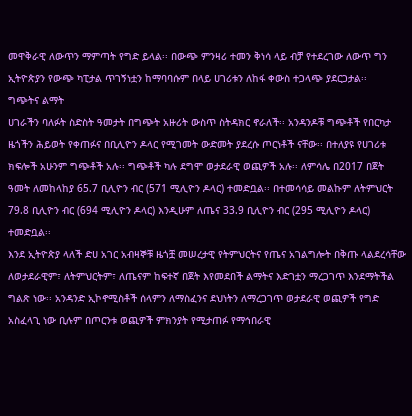መዋቅራዊ ለውጥን ማምጣት የግድ ይላል፡፡ በውጭ ምንዛሪ ተመን ቅነሳ ላይ ብቻ የተደረገው ለውጥ ግን ኢትዮጵያን የውጭ ካፒታል ጥገኝነቷን ከማባባሱም በላይ ሀገሪቱን ለከፋ ቀውስ ተጋላጭ ያደርጋታል፡፡
ግጭትና ልማት
ሀገራችን ባለፉት ስድስት ዓመታት በግጭት አዙሪት ውስጥ ስትዳክር ኖራለች፡፡ አንዳንዶቹ ግጭቶች የበርካታ ዜጎችን ሕይወት የቀጠፉና በቢሊዮን ዶላር የሚገመት ውድመት ያደረሱ ጦርነቶች ናቸው፡፡ በተለያዩ የሀገሪቱ ክፍሎች አሁንም ግጭቶች አሉ፡፡ ግጭቶች ካሉ ደግሞ ወታደራዊ ወጪዎች አሉ፡፡ ለምሳሌ በ2017 በጀት ዓመት ለመከላከያ 65.7 ቢሊዮን ብር (571 ሚሊዮን ዶላር) ተመድቧል፡፡ በተመሳሳይ መልኩም ለትምህርት 79.8 ቢሊዮን ብር (694 ሚሊዮን ዶላር) እንዲሁም ለጤና 33.9 ቢሊዮን ብር (295 ሚሊዮን ዶላር) ተመድቧል፡፡
እንደ ኢትዮጵያ ላለች ድሀ አገር አብዛኞቹ ዜጎቿ መሠረታዊ የትምህርትና የጤና አገልግሎት በቅጡ ላልደረሳቸው ለወታደራዊም፣ ለትምህርትም፣ ለጤናም ከፍተኛ በጀት እየመደበች ልማትና እድገቷን ማረጋገጥ እንደማትችል ግልጽ ነው፡፡ አንዳንድ ኢኮኖሚስቶች ሰላምን ለማስፈንና ደህነትን ለማረጋገጥ ወታደራዊ ወጪዎች የግድ አስፈላጊ ነው ቢሉም በጦርንቱ ወጪዎች ምክንያት የሚታጠፉ የማኅበራዊ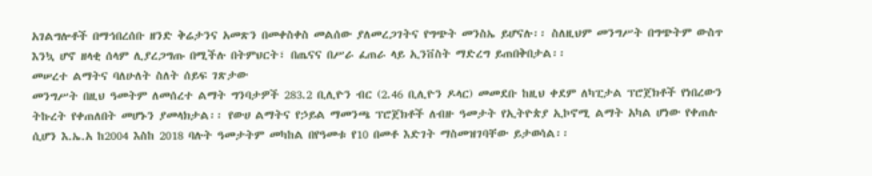አገልግሎቶች በማኅበረሰቡ ዘንድ ቅሬታንና አመጽን በመቀስቀስ መልሰው ያለመረጋገትና የግጭት መንስኤ ይሆናሉ፡፡ ስለዚህም መንግሥት በግጭትም ውስጥ እንኳ ሆኖ ዘላቂ ሰላም ሊያረጋግጡ በሚችሉ በትምህርት፣ በጤናና በሥራ ፈጠራ ላይ ኢንቨስት ማድረግ ይጠበቅበታል፡፡
መሠረተ ልማትና ባለሁለት ስለት ሰይፍ ገጽታው
መንግሥት በዚህ ዓመትም ለመሰረተ ልማት ግንባታዎች 283.2 ቢሊዮን ብር (2.46 ቢሊዮን ዶላር) መመደቡ ከዚህ ቀደም ለካፒታል ፕሮጀክቶች የነበረውን ትኩረት የቀጠለበት መሆኑን ያመላክታል፡፡ የውሀ ልማትና የኃይል ማመንጫ ፕሮጀክቶች ለብዙ ዓመታት የኢትዮጵያ ኢኮኖሚ ልማት አካል ሆነው የቀጠሉ ሲሆን እ.ኤ.አ ከ2004 እስከ 2018 ባሉት ዓመታትም መካከል በየዓመቱ የ10 በመቶ እድገት ማስመዝገባቸው ይታወሳል፡፡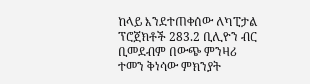ከላይ እንደተጠቀሰው ለካፒታል ፕሮጀክቶች 283.2 ቢሊዮን ብር ቢመደብም በውጭ ምንዛሪ ተመን ቅነሳው ምክንያት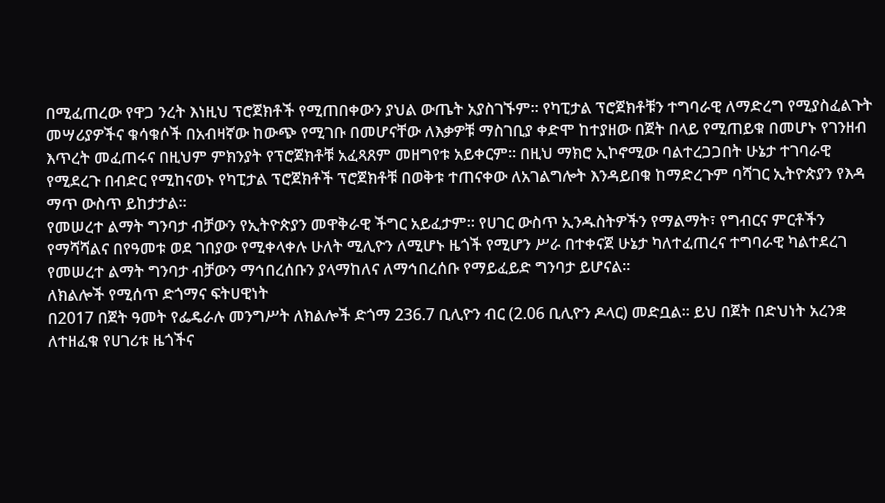በሚፈጠረው የዋጋ ንረት እነዚህ ፕሮጀክቶች የሚጠበቀውን ያህል ውጤት አያስገኙም፡፡ የካፒታል ፕሮጀክቶቹን ተግባራዊ ለማድረግ የሚያስፈልጉት መሣሪያዎችና ቁሳቁሶች በአብዛኛው ከውጭ የሚገቡ በመሆናቸው ለእቃዎቹ ማስገቢያ ቀድሞ ከተያዘው በጀት በላይ የሚጠይቁ በመሆኑ የገንዘብ እጥረት መፈጠሩና በዚህም ምክንያት የፕሮጀክቶቹ አፈጻጸም መዘግየቱ አይቀርም፡፡ በዚህ ማክሮ ኢኮኖሚው ባልተረጋጋበት ሁኔታ ተገባራዊ የሚደረጉ በብድር የሚከናወኑ የካፒታል ፕሮጀክቶች ፕሮጀክቶቹ በወቅቱ ተጠናቀው ለአገልግሎት እንዳይበቁ ከማድረጉም ባሻገር ኢትዮጵያን የእዳ ማጥ ውስጥ ይከታታል፡፡
የመሠረተ ልማት ግንባታ ብቻውን የኢትዮጵያን መዋቅራዊ ችግር አይፈታም፡፡ የሀገር ውስጥ ኢንዱስትዎችን የማልማት፣ የግብርና ምርቶችን የማሻሻልና በየዓመቱ ወደ ገበያው የሚቀላቀሉ ሁለት ሚሊዮን ለሚሆኑ ዜጎች የሚሆን ሥራ በተቀናጀ ሁኔታ ካለተፈጠረና ተግባራዊ ካልተደረገ የመሠረተ ልማት ግንባታ ብቻውን ማኅበረሰቡን ያላማከለና ለማኅበረሰቡ የማይፈይድ ግንባታ ይሆናል፡፡
ለክልሎች የሚሰጥ ድጎማና ፍትሀዊነት
በ2017 በጀት ዓመት የፌዴራሉ መንግሥት ለክልሎች ድጎማ 236.7 ቢሊዮን ብር (2.06 ቢሊዮን ዶላር) መድቧል፡፡ ይህ በጀት በድህነት አረንቋ ለተዘፈቁ የሀገሪቱ ዜጎችና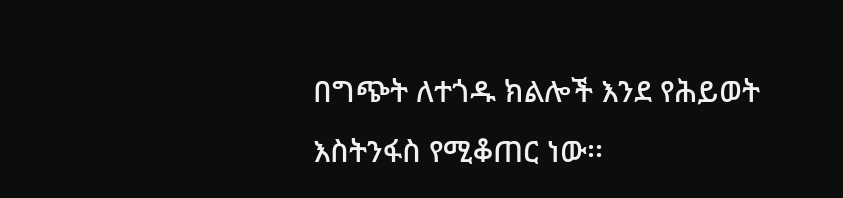በግጭት ለተጎዱ ክልሎች እንደ የሕይወት እስትንፋስ የሚቆጠር ነው፡፡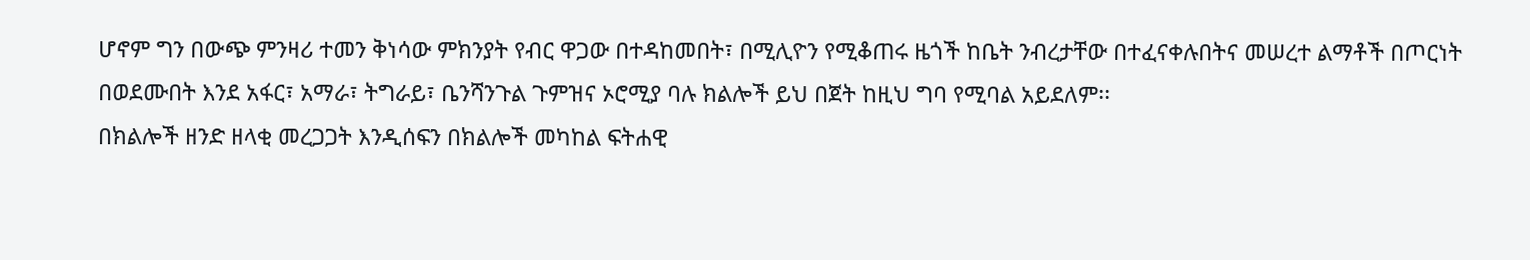ሆኖም ግን በውጭ ምንዛሪ ተመን ቅነሳው ምክንያት የብር ዋጋው በተዳከመበት፣ በሚሊዮን የሚቆጠሩ ዜጎች ከቤት ንብረታቸው በተፈናቀሉበትና መሠረተ ልማቶች በጦርነት በወደሙበት እንደ አፋር፣ አማራ፣ ትግራይ፣ ቤንሻንጉል ጉምዝና ኦሮሚያ ባሉ ክልሎች ይህ በጀት ከዚህ ግባ የሚባል አይደለም፡፡
በክልሎች ዘንድ ዘላቂ መረጋጋት እንዲሰፍን በክልሎች መካከል ፍትሐዊ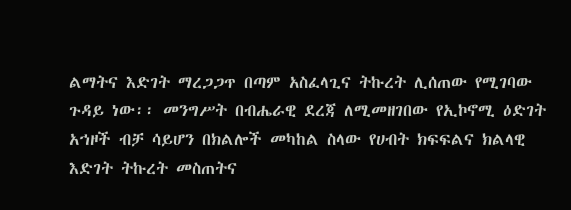ልማትና እድገት ማረጋጋጥ በጣም አስፈላጊና ትኩረት ሊሰጠው የሚገባው ጉዳይ ነው፡፡ መንግሥት በብሔራዊ ደረጃ ለሚመዘገበው የኢኮኖሚ ዕድገት አኀዞች ብቻ ሳይሆን በክልሎች መካከል ስላው የሀብት ክፍፍልና ክልላዊ እድገት ትኩረት መስጠትና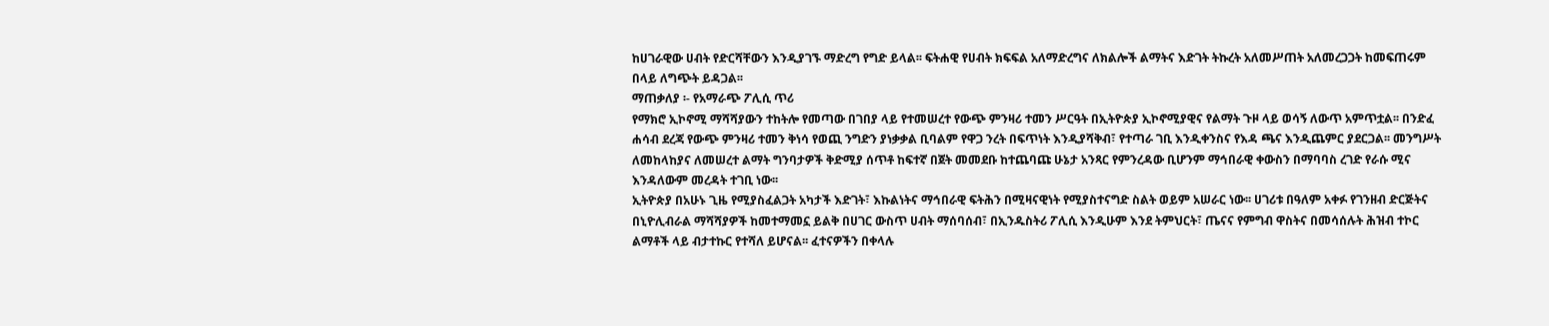ከሀገራዊው ሀብት የድርሻቸውን እንዲያገኙ ማድረግ የግድ ይላል፡፡ ፍትሐዊ የሀብት ክፍፍል አለማድረግና ለክልሎች ልማትና እድገት ትኩረት አለመሥጠት አለመረጋጋት ከመፍጠሩም በላይ ለግጭት ይዳጋል፡፡
ማጠቃለያ ፡- የአማራጭ ፖሊሲ ጥሪ
የማክሮ ኢኮኖሚ ማሻሻያውን ተከትሎ የመጣው በገበያ ላይ የተመሠረተ የውጭ ምንዛሪ ተመን ሥርዓት በኢትዮጵያ ኢኮኖሚያዊና የልማት ጉዞ ላይ ወሳኝ ለውጥ አምጥቷል፡፡ በንድፈ ሐሳብ ደረጃ የውጭ ምንዛሪ ተመን ቅነሳ የወጪ ንግድን ያነቃቃል ቢባልም የዋጋ ንረት በፍጥነት እንዲያሻቅብ፣ የተጣራ ገቢ እንዲቀንስና የእዳ ጫና እንዲጨምር ያደርጋል፡፡ መንግሥት ለመከላከያና ለመሠረተ ልማት ግንባታዎች ቅድሚያ ሰጥቶ ከፍተኛ በጀት መመደቡ ከተጨባጩ ሁኔታ አንጻር የምንረዳው ቢሆንም ማኅበራዊ ቀውስን በማባባስ ረገድ የራሱ ሚና እንዳለውም መረዳት ተገቢ ነው፡፡
ኢትዮጵያ በአሁኑ ጊዜ የሚያስፈልጋት አካታች እድገት፣ እኩልነትና ማኅበራዊ ፍትሕን በሚዛናዊነት የሚያስተናግድ ስልት ወይም አሠራር ነው፡፡ ሀገሪቱ በዓለም አቀፉ የገንዘብ ድርጅትና በኒዮሊብራል ማሻሻያዎች ከመተማመኗ ይልቅ በሀገር ውስጥ ሀብት ማሰባሰብ፣ በኢንዱስትሪ ፖሊሲ እንዲሁም እንደ ትምህርት፣ ጤናና የምግብ ዋስትና በመሳሰሉት ሕዝብ ተኮር ልማቶች ላይ ብታተኩር የተሻለ ይሆናል፡፡ ፈተናዎችን በቀላሉ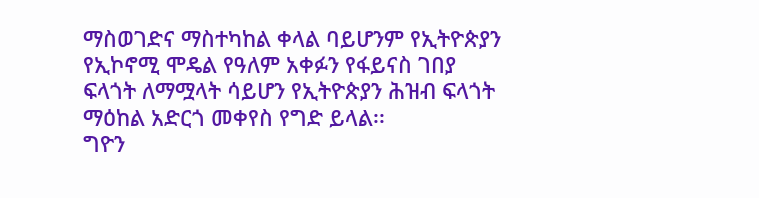ማስወገድና ማስተካከል ቀላል ባይሆንም የኢትዮጵያን የኢኮኖሚ ሞዴል የዓለም አቀፉን የፋይናስ ገበያ ፍላጎት ለማሟላት ሳይሆን የኢትዮጵያን ሕዝብ ፍላጎት ማዕከል አድርጎ መቀየስ የግድ ይላል፡፡
ግዮን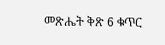መጽሔት ቅጽ 6 ቁጥር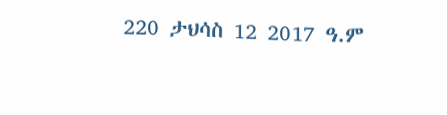220 ታህሳስ 12 2017 ዓ.ም